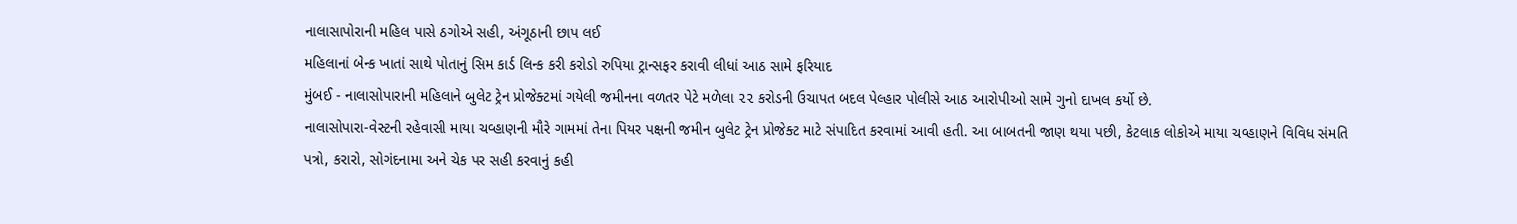નાલાસાપોરાની મહિલ પાસે ઠગોએ સહી, અંગૂઠાની છાપ લઈ
મહિલાનાં બેન્ક ખાતાં સાથે પોતાનું સિમ કાર્ડ લિન્ક કરી કરોડો રુપિયા ટ્રાન્સફર કરાવી લીધાં આઠ સામે ફરિયાદ
મુંબઈ - નાલાસોપારાની મહિલાને બુલેટ ટ્રેન પ્રોજેક્ટમાં ગયેલી જમીનના વળતર પેટે મળેલા ૨૨ કરોડની ઉચાપત બદલ પેલ્હાર પોલીસે આઠ આરોપીઓ સામે ગુનો દાખલ કર્યો છે.
નાલાસોપારા-વેસ્ટની રહેવાસી માયા ચવ્હાણની મૌરે ગામમાં તેના પિયર પક્ષની જમીન બુલેટ ટ્રેન પ્રોજેક્ટ માટે સંપાદિત કરવામાં આવી હતી. આ બાબતની જાણ થયા પછી, કેટલાક લોકોએ માયા ચવ્હાણને વિવિધ સંમતિ પત્રો, કરારો, સોગંદનામા અને ચેક પર સહી કરવાનું કહી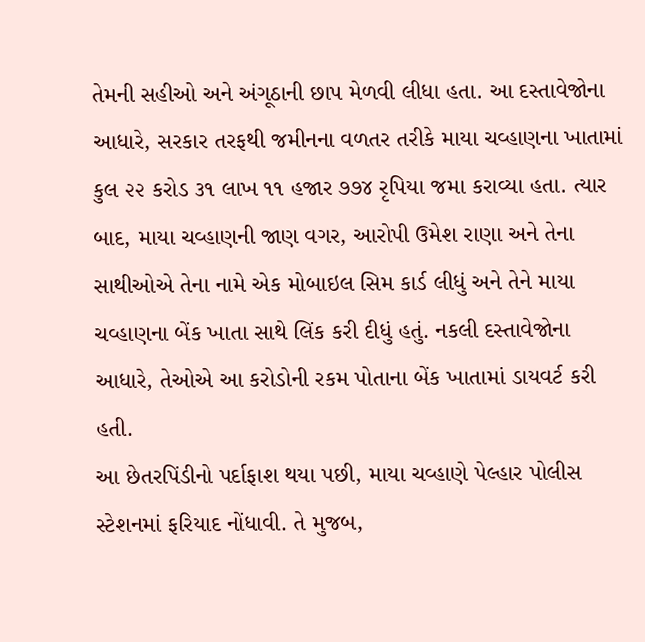તેમની સહીઓ અને અંગૂઠાની છાપ મેળવી લીધા હતા. આ દસ્તાવેજોના આધારે, સરકાર તરફથી જમીનના વળતર તરીકે માયા ચવ્હાણના ખાતામાં કુલ ૨૨ કરોડ ૩૧ લાખ ૧૧ હજાર ૭૭૪ રૃપિયા જમા કરાવ્યા હતા. ત્યાર બાદ, માયા ચવ્હાણની જાણ વગર, આરોપી ઉમેશ રાણા અને તેના સાથીઓએ તેના નામે એક મોબાઇલ સિમ કાર્ડ લીધું અને તેને માયા ચવ્હાણના બેંક ખાતા સાથે લિંક કરી દીધું હતું. નકલી દસ્તાવેજોના આધારે, તેઓએ આ કરોડોની રકમ પોતાના બેંક ખાતામાં ડાયવર્ટ કરી હતી.
આ છેતરપિંડીનો પર્દાફાશ થયા પછી, માયા ચવ્હાણે પેલ્હાર પોલીસ સ્ટેશનમાં ફરિયાદ નોંધાવી. તે મુજબ,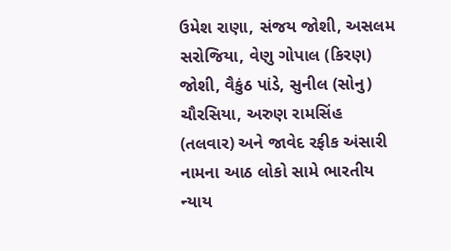ઉમેશ રાણા, સંજય જોશી, અસલમ સરોજિયા, વેણુ ગોપાલ (કિરણ) જોશી, વૈકુંઠ પાંડે, સુનીલ (સોનુ) ચૌરસિયા, અરુણ રામસિંહ (તલવાર) અને જાવેદ રફીક અંસારી નામના આઠ લોકો સામે ભારતીય ન્યાય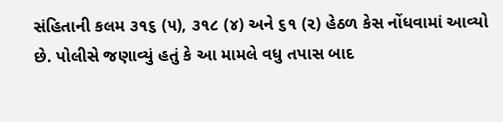સંહિતાની કલમ ૩૧૬ (૫), ૩૧૮ (૪) અને ૬૧ (૨) હેઠળ કેસ નોંધવામાં આવ્યો છે. પોલીસે જણાવ્યું હતું કે આ મામલે વધુ તપાસ બાદ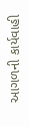આગળની કાર્યવાહી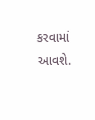કરવામાં આવશે.